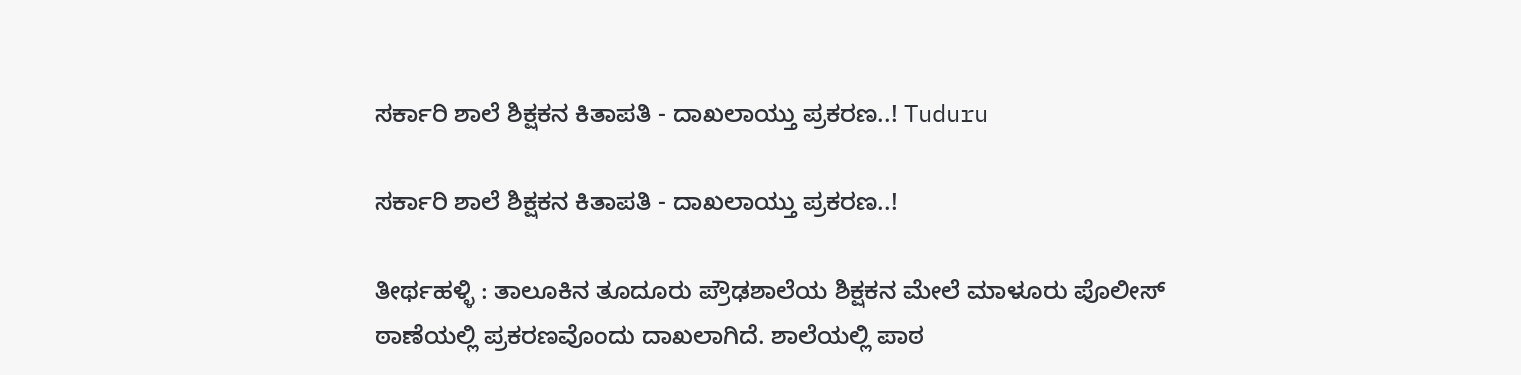ಸರ್ಕಾರಿ ಶಾಲೆ ಶಿಕ್ಷಕನ ಕಿತಾಪತಿ - ದಾಖಲಾಯ್ತು ಪ್ರಕರಣ..! Tuduru

ಸರ್ಕಾರಿ ಶಾಲೆ ಶಿಕ್ಷಕನ ಕಿತಾಪತಿ - ದಾಖಲಾಯ್ತು ಪ್ರಕರಣ..!

ತೀರ್ಥಹಳ್ಳಿ : ತಾಲೂಕಿನ ತೂದೂರು ಪ್ರೌಢಶಾಲೆಯ ಶಿಕ್ಷಕನ ಮೇಲೆ ಮಾಳೂರು ಪೊಲೀಸ್ ಠಾಣೆಯಲ್ಲಿ ಪ್ರಕರಣವೊಂದು ದಾಖಲಾಗಿದೆ. ಶಾಲೆಯಲ್ಲಿ ಪಾಠ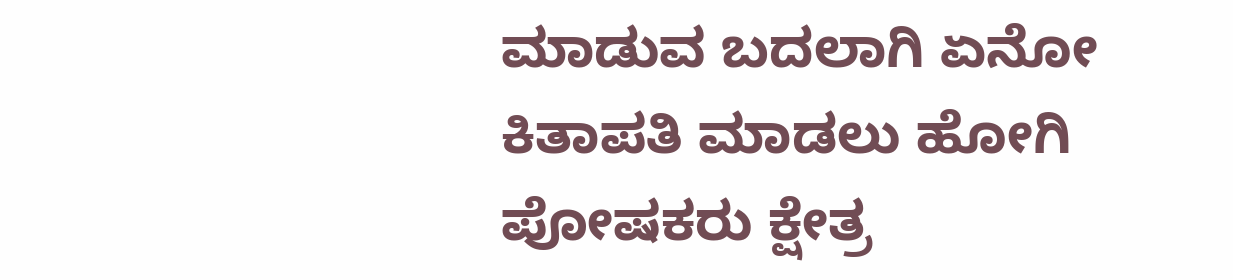ಮಾಡುವ ಬದಲಾಗಿ ಏನೋ ಕಿತಾಪತಿ ಮಾಡಲು ಹೋಗಿ ಪೋಷಕರು ಕ್ಷೇತ್ರ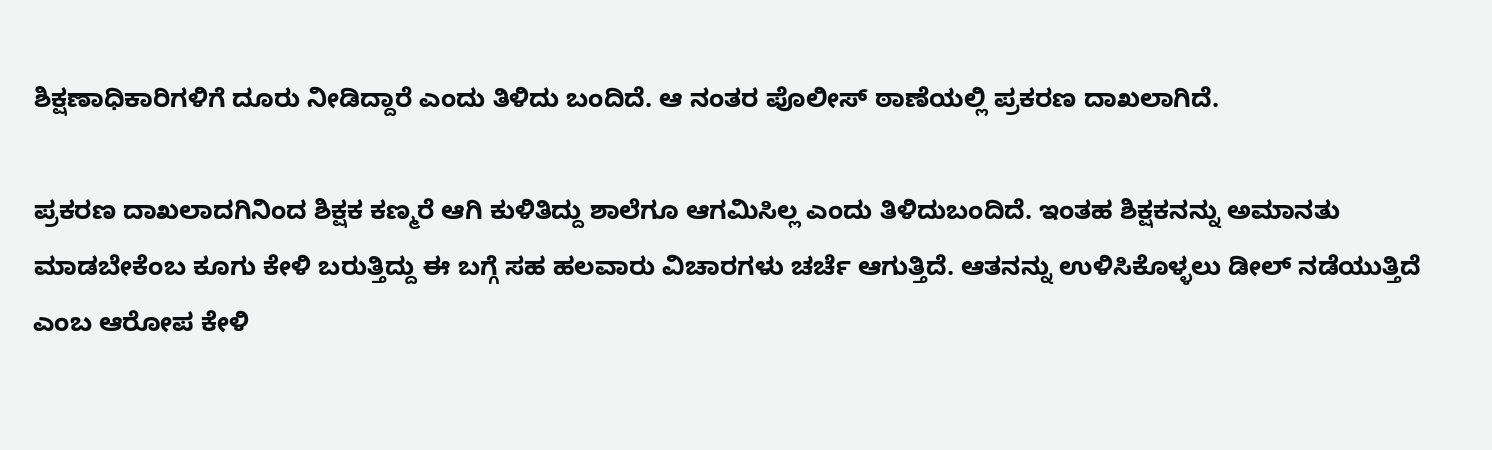ಶಿಕ್ಷಣಾಧಿಕಾರಿಗಳಿಗೆ ದೂರು ನೀಡಿದ್ದಾರೆ ಎಂದು ತಿಳಿದು ಬಂದಿದೆ. ಆ ನಂತರ ಪೊಲೀಸ್ ಠಾಣೆಯಲ್ಲಿ ಪ್ರಕರಣ ದಾಖಲಾಗಿದೆ.

ಪ್ರಕರಣ ದಾಖಲಾದಗಿನಿಂದ ಶಿಕ್ಷಕ ಕಣ್ಮರೆ ಆಗಿ ಕುಳಿತಿದ್ದು ಶಾಲೆಗೂ ಆಗಮಿಸಿಲ್ಲ ಎಂದು ತಿಳಿದುಬಂದಿದೆ. ಇಂತಹ ಶಿಕ್ಷಕನನ್ನು ಅಮಾನತು ಮಾಡಬೇಕೆಂಬ ಕೂಗು ಕೇಳಿ ಬರುತ್ತಿದ್ದು ಈ ಬಗ್ಗೆ ಸಹ ಹಲವಾರು ವಿಚಾರಗಳು ಚರ್ಚೆ ಆಗುತ್ತಿದೆ. ಆತನನ್ನು ಉಳಿಸಿಕೊಳ್ಳಲು ಡೀಲ್ ನಡೆಯುತ್ತಿದೆ ಎಂಬ ಆರೋಪ ಕೇಳಿ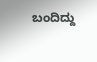ಬಂದಿದ್ದು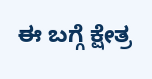ಈ ಬಗ್ಗೆ ಕ್ಷೇತ್ರ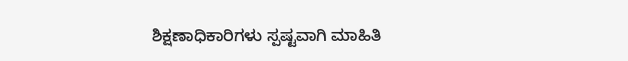ಶಿಕ್ಷಣಾಧಿಕಾರಿಗಳು ಸ್ಪಷ್ಟವಾಗಿ ಮಾಹಿತಿ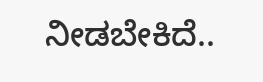ನೀಡಬೇಕಿದೆ..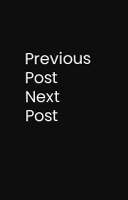Previous Post Next Post